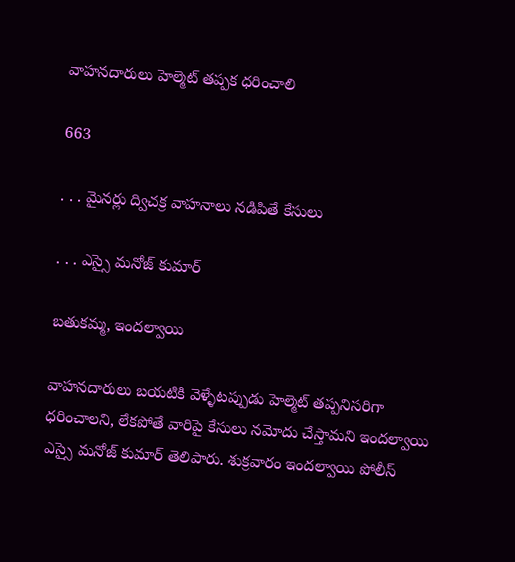వాహనదారులు హెల్మెట్ తప్పక ధరించాలి

663

. . . మైనర్లు ద్విచక్ర వాహనాలు నడిపితే కేసులు

. . . ఎస్సై మనోజ్ కుమార్

బతుకమ్మ, ఇందల్వాయి

వాహనదారులు బయటికి వెళ్ళేటప్పుడు హెల్మెట్ తప్పనిసరిగా ధరించాలని, లేకపోతే వారిపై కేసులు నమోదు చేస్తామని ఇందల్వాయి ఎస్సై మనోజ్ కుమార్ తెలిపారు. శుక్రవారం ఇందల్వాయి పోలీస్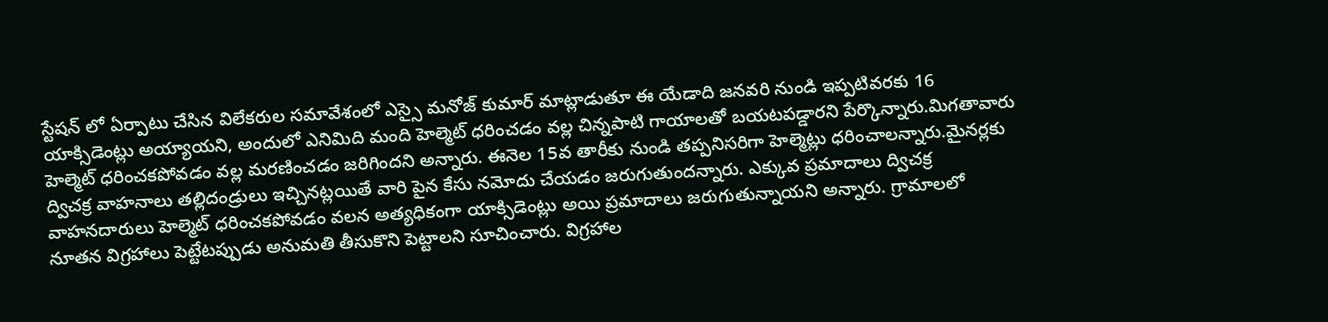స్టేషన్ లో ఏర్పాటు చేసిన విలేకరుల సమావేశంలో ఎస్సై మనోజ్ కుమార్ మాట్లాడుతూ ఈ యేడాది జనవరి నుండి ఇప్పటివరకు 16 యాక్సిడెంట్లు అయ్యాయని, అందులో ఎనిమిది మంది హెల్మెట్ ధరించడం వల్ల చిన్నపాటి గాయాలతో బయటపడ్డారని పేర్కొన్నారు.మిగతావారు హెల్మెట్ ధరించకపోవడం వల్ల మరణించడం జరిగిందని అన్నారు. ఈనెల 15వ తారీకు నుండి తప్పనిసరిగా హెల్మెట్లు ధరించాలన్నారు.మైనర్లకు ద్విచక్ర వాహనాలు తల్లిదండ్రులు ఇచ్చినట్లయితే వారి పైన కేసు నమోదు చేయడం జరుగుతుందన్నారు. ఎక్కువ ప్రమాదాలు ద్విచక్ర వాహనదారులు హెల్మెట్ ధరించకపోవడం వలన అత్యధికంగా యాక్సిడెంట్లు అయి ప్రమాదాలు జరుగుతున్నాయని అన్నారు. గ్రామాలలో నూతన విగ్రహాలు పెట్టేటప్పుడు అనుమతి తీసుకొని పెట్టాలని సూచించారు. విగ్రహాల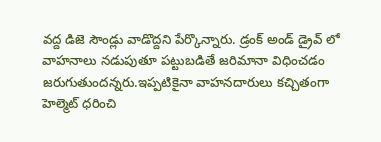వద్ద డిజె సౌండ్లు వాడొద్దని పేర్కొన్నారు. డ్రంక్ అండ్ డ్రైవ్ లో వాహనాలు నడుపుతూ పట్టుబడితే జరిమానా విధించడం జరుగుతుందన్నరు.ఇప్పటికైనా వాహనదారులు కచ్చితంగా హెల్మెట్ ధరించి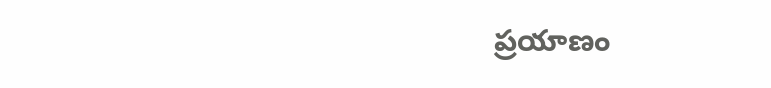ప్రయాణం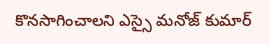కొనసాగించాలని ఎస్సై మనోజ్ కుమార్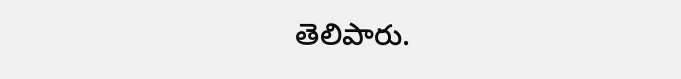తెలిపారు.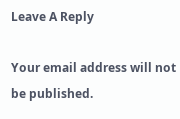Leave A Reply

Your email address will not be published.